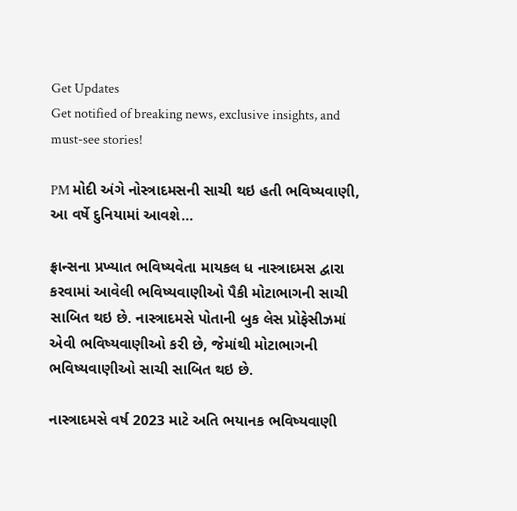Get Updates
Get notified of breaking news, exclusive insights, and must-see stories!

PM મોદી અંગે નોસ્ત્રાદમસની સાચી થઇ હતી ભવિષ્યવાણી, આ વર્ષે દુનિયામાં આવશે...

ફ્રાન્સના પ્રખ્યાત ભવિષ્યવેતા માયકલ ધ નાસ્ત્રાદમસ દ્વારા કરવામાં આવેલી ભવિષ્યવાણીઓ પૈકી મોટાભાગની સાચી સાબિત થઇ છે. નાસ્ત્રાદમસે પોતાની બુક લેસ પ્રોફેસીઝમાં એવી ભવિષ્યવાણીઓ કરી છે, જેમાંથી મોટાભાગની ભવિષ્યવાણીઓ સાચી સાબિત થઇ છે.

નાસ્ત્રાદમસે વર્ષ 2023 માટે અતિ ભયાનક ભવિષ્યવાણી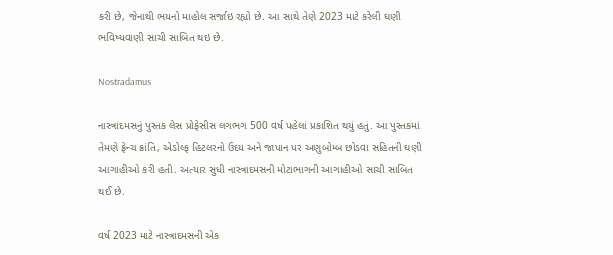કરી છે, જેનાથી ભયનો માહોલ સર્જાઇ રહ્યો છે. આ સાથે તેણે 2023 માટે કરેલી ઘણી ભવિષ્યવાણી સાચી સાબિત થઇ છે.

Nostradamus

નાસ્ત્રાદમસનું પુસ્તક લેસ પ્રોફેસીસ લગભગ 500 વર્ષ પહેલાં પ્રકાશિત થયું હતું. આ પુસ્તકમાં તેમણે ફ્રેન્ચ ક્રાંતિ, એડોલ્ફ હિટલરનો ઉદય અને જાપાન પર અણુબોમ્બ છોડવા સહિતની ઘણી આગાહીઓ કરી હતી. અત્યાર સુધી નાસ્ત્રાદમસની મોટાભાગની આગાહીઓ સાચી સાબિત થઈ છે.

વર્ષ 2023 માટે નાસ્ત્રાદમસની એક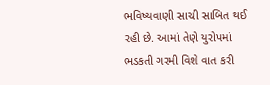ભવિષ્યવાણી સાચી સાબિત થઈ રહી છે. આમાં તેણે યુરોપમાં ભડકતી ગરમી વિશે વાત કરી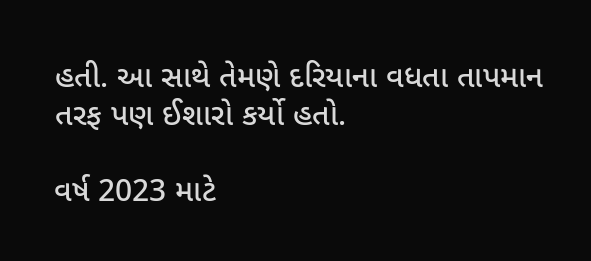હતી. આ સાથે તેમણે દરિયાના વધતા તાપમાન તરફ પણ ઈશારો કર્યો હતો.

વર્ષ 2023 માટે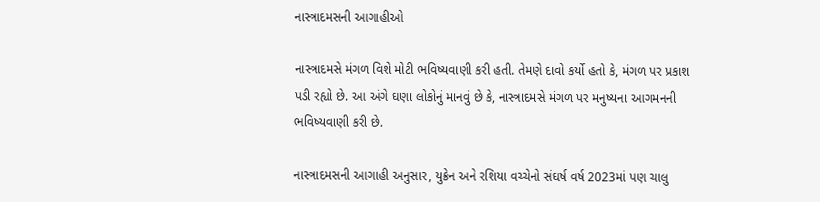નાસ્ત્રાદમસની આગાહીઓ

નાસ્ત્રાદમસે મંગળ વિશે મોટી ભવિષ્યવાણી કરી હતી. તેમણે દાવો કર્યો હતો કે, મંગળ પર પ્રકાશ પડી રહ્યો છે. આ અંગે ઘણા લોકોનું માનવું છે કે, નાસ્ત્રાદમસે મંગળ પર મનુષ્યના આગમનની ભવિષ્યવાણી કરી છે.

નાસ્ત્રાદમસની આગાહી અનુસાર, યુક્રેન અને રશિયા વચ્ચેનો સંઘર્ષ વર્ષ 2023માં પણ ચાલુ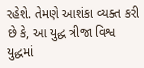રહેશે. તેમણે આશંકા વ્યક્ત કરી છે કે, આ યુદ્ધ ત્રીજા વિશ્વ યુદ્ધમાં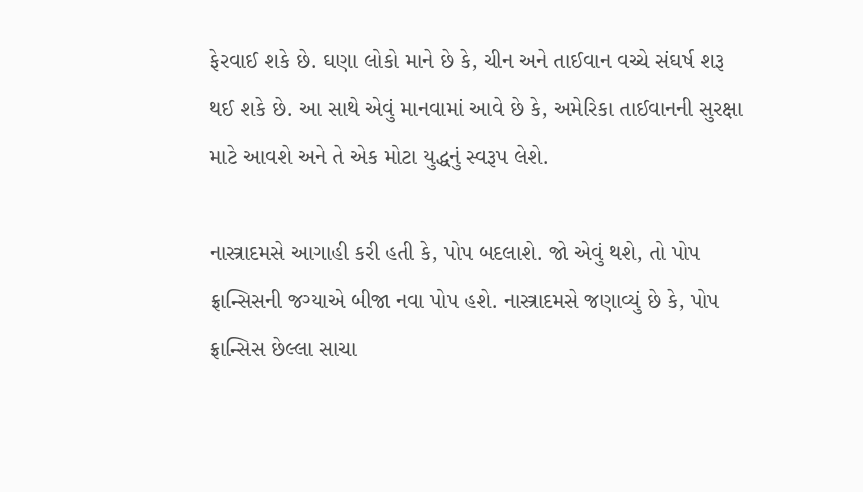ફેરવાઈ શકે છે. ઘણા લોકો માને છે કે, ચીન અને તાઈવાન વચ્ચે સંઘર્ષ શરૂ થઈ શકે છે. આ સાથે એવું માનવામાં આવે છે કે, અમેરિકા તાઈવાનની સુરક્ષા માટે આવશે અને તે એક મોટા યુદ્ધનું સ્વરૂપ લેશે.

નાસ્ત્રાદમસે આગાહી કરી હતી કે, પોપ બદલાશે. જો એવું થશે, તો પોપ ફ્રાન્સિસની જગ્યાએ બીજા નવા પોપ હશે. નાસ્ત્રાદમસે જણાવ્યું છે કે, પોપ ફ્રાન્સિસ છેલ્લા સાચા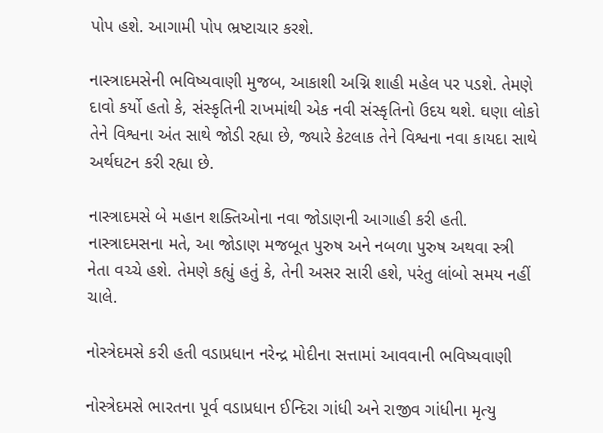પોપ હશે. આગામી પોપ ભ્રષ્ટાચાર કરશે.

નાસ્ત્રાદમસેની ભવિષ્યવાણી મુજબ, આકાશી અગ્નિ શાહી મહેલ પર પડશે. તેમણે દાવો કર્યો હતો કે, સંસ્કૃતિની રાખમાંથી એક નવી સંસ્કૃતિનો ઉદય થશે. ઘણા લોકો તેને વિશ્વના અંત સાથે જોડી રહ્યા છે, જ્યારે કેટલાક તેને વિશ્વના નવા કાયદા સાથે અર્થઘટન કરી રહ્યા છે.

નાસ્ત્રાદમસે બે મહાન શક્તિઓના નવા જોડાણની આગાહી કરી હતી. નાસ્ત્રાદમસના મતે, આ જોડાણ મજબૂત પુરુષ અને નબળા પુરુષ અથવા સ્ત્રી નેતા વચ્ચે હશે. તેમણે કહ્યું હતું કે, તેની અસર સારી હશે, પરંતુ લાંબો સમય નહીં ચાલે.

નોસ્ત્રેદમસે કરી હતી વડાપ્રધાન નરેન્દ્ર મોદીના સત્તામાં આવવાની ભવિષ્યવાણી

નોસ્ત્રેદમસે ભારતના પૂર્વ વડાપ્રધાન ઈન્દિરા ગાંધી અને રાજીવ ગાંધીના મૃત્યુ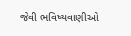જેવી ભવિષ્યવાણીઓ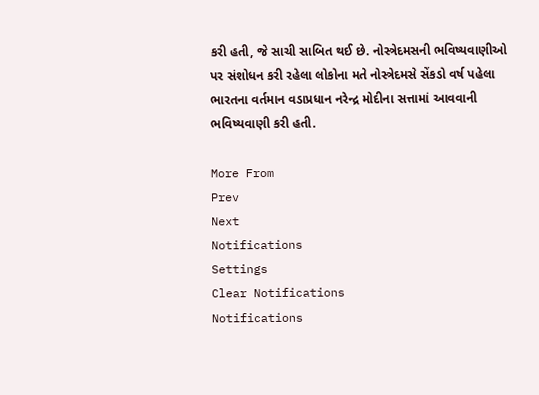કરી હતી, જે સાચી સાબિત થઈ છે. નોસ્ત્રેદમસની ભવિષ્યવાણીઓ પર સંશોધન કરી રહેલા લોકોના મતે નોસ્ત્રેદમસે સેંકડો વર્ષ પહેલા ભારતના વર્તમાન વડાપ્રધાન નરેન્દ્ર મોદીના સત્તામાં આવવાની ભવિષ્યવાણી કરી હતી.

More From
Prev
Next
Notifications
Settings
Clear Notifications
Notifications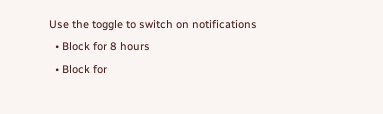Use the toggle to switch on notifications
  • Block for 8 hours
  • Block for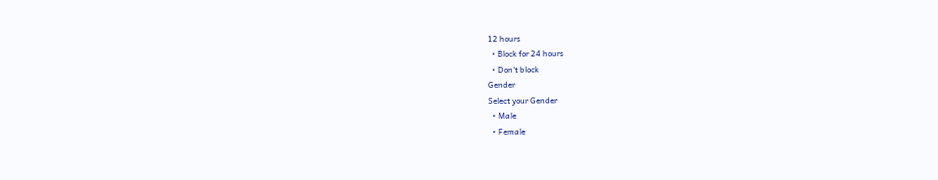12 hours
  • Block for 24 hours
  • Don't block
Gender
Select your Gender
  • Male
  • Female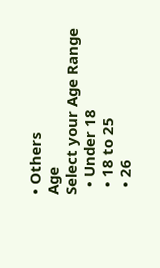• Others
Age
Select your Age Range
  • Under 18
  • 18 to 25
  • 26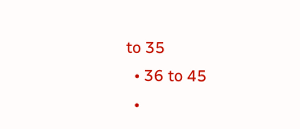to 35
  • 36 to 45
  •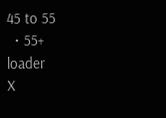45 to 55
  • 55+
loader
X